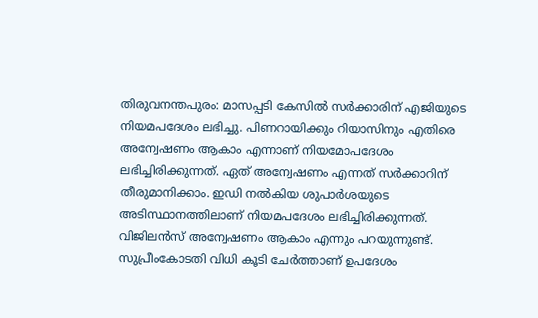തിരുവനന്തപുരം: മാസപ്പടി കേസിൽ സർക്കാരിന് എജിയുടെ നിയമപദേശം ലഭിച്ചു. പിണറായിക്കും റിയാസിനും എതിരെ അന്വേഷണം ആകാം എന്നാണ് നിയമോപദേശം ലഭിച്ചിരിക്കുന്നത്. ഏത് അന്വേഷണം എന്നത് സർക്കാറിന് തീരുമാനിക്കാം. ഇഡി നൽകിയ ശുപാർശയുടെ അടിസ്ഥാനത്തിലാണ് നിയമപദേശം ലഭിച്ചിരിക്കുന്നത്. വിജിലൻസ് അന്വേഷണം ആകാം എന്നും പറയുന്നുണ്ട്. സുപ്രീംകോടതി വിധി കൂടി ചേർത്താണ് ഉപദേശം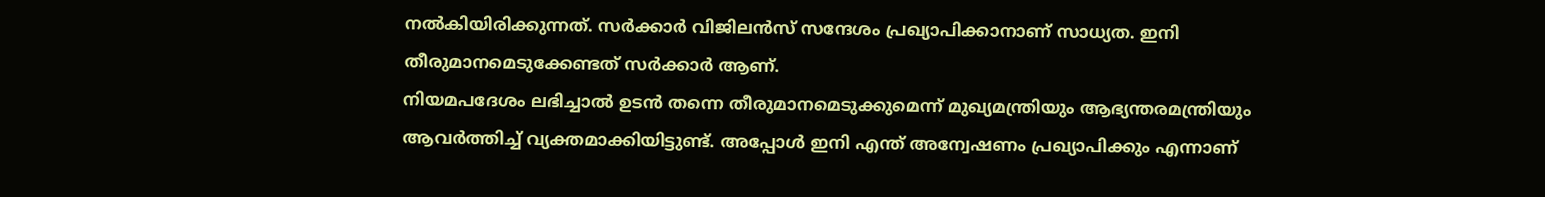നൽകിയിരിക്കുന്നത്. സർക്കാർ വിജിലൻസ് സന്ദേശം പ്രഖ്യാപിക്കാനാണ് സാധ്യത. ഇനി തീരുമാനമെടുക്കേണ്ടത് സർക്കാർ ആണ്.
നിയമപദേശം ലഭിച്ചാൽ ഉടൻ തന്നെ തീരുമാനമെടുക്കുമെന്ന് മുഖ്യമന്ത്രിയും ആഭ്യന്തരമന്ത്രിയും ആവർത്തിച്ച് വ്യക്തമാക്കിയിട്ടുണ്ട്. അപ്പോൾ ഇനി എന്ത് അന്വേഷണം പ്രഖ്യാപിക്കും എന്നാണ്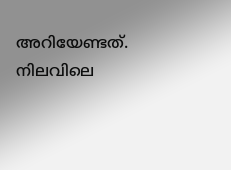അറിയേണ്ടത്. നിലവിലെ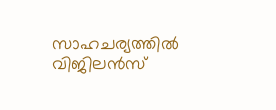സാഹചര്യത്തിൽ വിജിലൻസ്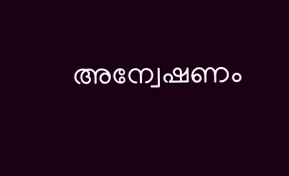അന്വേഷണം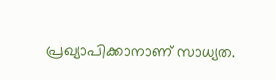പ്രഖ്യാപിക്കാനാണ് സാധ്യത.